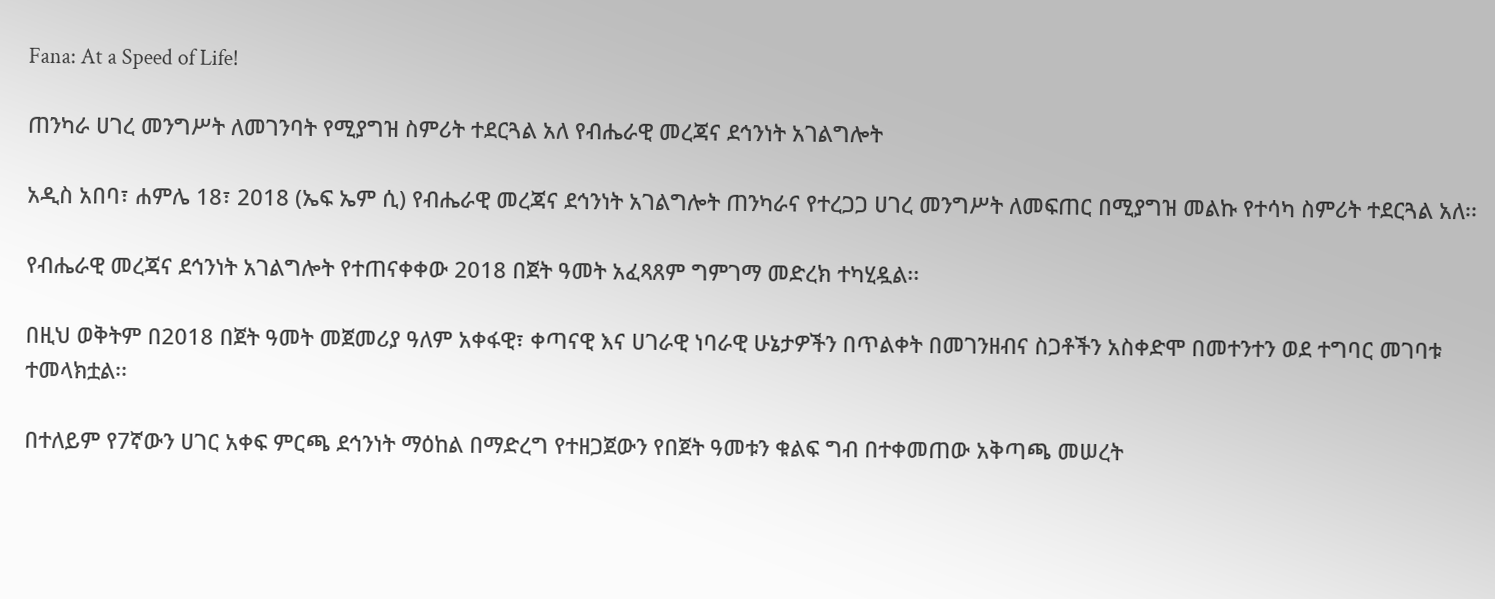Fana: At a Speed of Life!

ጠንካራ ሀገረ መንግሥት ለመገንባት የሚያግዝ ስምሪት ተደርጓል አለ የብሔራዊ መረጃና ደኅንነት አገልግሎት

አዲስ አበባ፣ ሐምሌ 18፣ 2018 (ኤፍ ኤም ሲ) የብሔራዊ መረጃና ደኅንነት አገልግሎት ጠንካራና የተረጋጋ ሀገረ መንግሥት ለመፍጠር በሚያግዝ መልኩ የተሳካ ስምሪት ተደርጓል አለ፡፡

የብሔራዊ መረጃና ደኅንነት አገልግሎት የተጠናቀቀው 2018 በጀት ዓመት አፈጻጸም ግምገማ መድረክ ተካሂዷል፡፡

በዚህ ወቅትም በ2018 በጀት ዓመት መጀመሪያ ዓለም አቀፋዊ፣ ቀጣናዊ እና ሀገራዊ ነባራዊ ሁኔታዎችን በጥልቀት በመገንዘብና ስጋቶችን አስቀድሞ በመተንተን ወደ ተግባር መገባቱ ተመላክቷል፡፡

በተለይም የ7ኛውን ሀገር አቀፍ ምርጫ ደኅንነት ማዕከል በማድረግ የተዘጋጀውን የበጀት ዓመቱን ቁልፍ ግብ በተቀመጠው አቅጣጫ መሠረት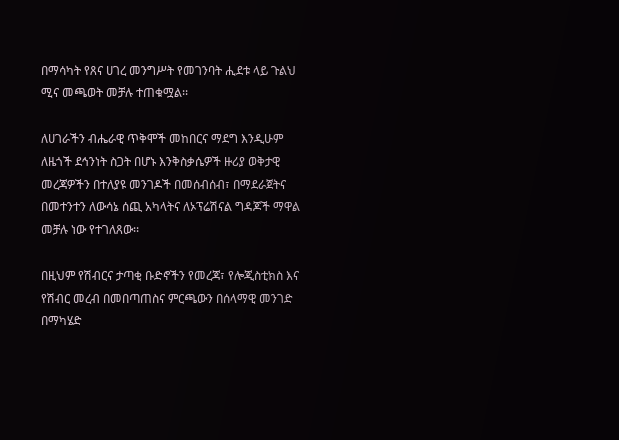በማሳካት የጸና ሀገረ መንግሥት የመገንባት ሒደቱ ላይ ጉልህ ሚና መጫወት መቻሉ ተጠቁሟል፡፡

ለሀገራችን ብሔራዊ ጥቅሞች መከበርና ማደግ እንዲሁም ለዜጎች ደኅንነት ስጋት በሆኑ እንቅስቃሴዎች ዙሪያ ወቅታዊ መረጃዎችን በተለያዩ መንገዶች በመሰብሰብ፣ በማደራጀትና በመተንተን ለውሳኔ ሰጪ አካላትና ለኦፕሬሽናል ግዳጆች ማዋል መቻሉ ነው የተገለጸው፡፡

በዚህም የሽብርና ታጣቂ ቡድኖችን የመረጃ፣ የሎጂስቲክስ እና የሽብር መረብ በመበጣጠስና ምርጫውን በሰላማዊ መንገድ በማካሄድ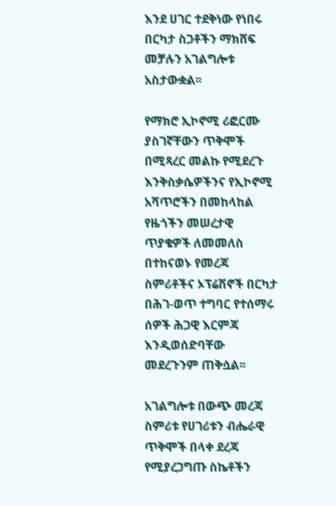እንደ ሀገር ተደቅነው የነበሩ በርካታ ስጋቶችን ማክሸፍ መቻሉን አገልግሎቱ አስታውቋል፡፡

የማክሮ ኢኮኖሚ ሪፎርሙ ያስገኛቸውን ጥቅሞች በሚጻረር መልኩ የሚደረጉ እንቅስቃሴዎችንና የኢኮኖሚ አሻጥሮችን በመከላከል የዜጎችን መሠረታዊ ጥያቄዎች ለመመለስ በተከናወኑ የመረጃ ስምሪቶችና ኦፕሬሽኖች በርካታ በሕገ-ወጥ ተግባር የተሰማሩ ሰዎች ሕጋዊ እርምጃ እንዲወሰድባቸው መደረጉንም ጠቅሷል፡፡

አገልግሎቱ በውጭ መረጃ ስምሪቱ የሀገሪቱን ብሔራዊ ጥቅሞች በላቀ ደረጃ የሚያረጋግጡ ስኬቶችን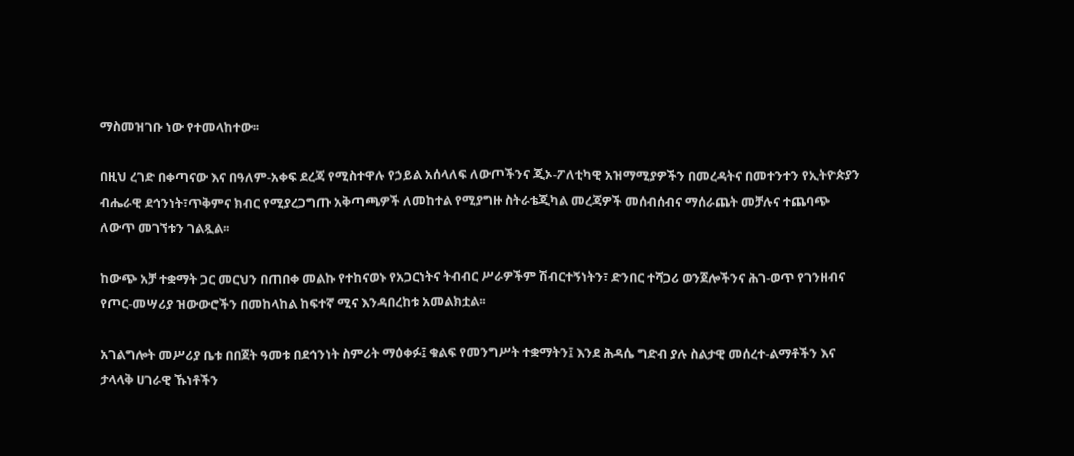ማስመዝገቡ ነው የተመላከተው፡፡

በዚህ ረገድ በቀጣናው እና በዓለም-አቀፍ ደረጃ የሚስተዋሉ የኃይል አሰላለፍ ለውጦችንና ጂኦ-ፖለቲካዊ አዝማሚያዎችን በመረዳትና በመተንተን የኢትዮጵያን ብሔራዊ ደኅንነት፣ጥቅምና ክብር የሚያረጋግጡ አቅጣጫዎች ለመከተል የሚያግዙ ስትራቴጂካል መረጃዎች መሰብሰብና ማሰራጨት መቻሉና ተጨባጭ ለውጥ መገኘቱን ገልጿል፡፡

ከውጭ አቻ ተቋማት ጋር መርህን በጠበቀ መልኩ የተከናወኑ የአጋርነትና ትብብር ሥራዎችም ሽብርተኝነትን፣ ድንበር ተሻጋሪ ወንጀሎችንና ሕገ-ወጥ የገንዘብና የጦር-መሣሪያ ዝውውሮችን በመከላከል ከፍተኛ ሚና እንዳበረከቱ አመልክቷል፡፡

አገልግሎት መሥሪያ ቤቱ በበጀት ዓመቱ በደኅንነት ስምሪት ማዕቀፉ፤ ቁልፍ የመንግሥት ተቋማትን፤ እንደ ሕዳሴ ግድብ ያሉ ስልታዊ መሰረተ-ልማቶችን እና ታላላቅ ሀገራዊ ኹነቶችን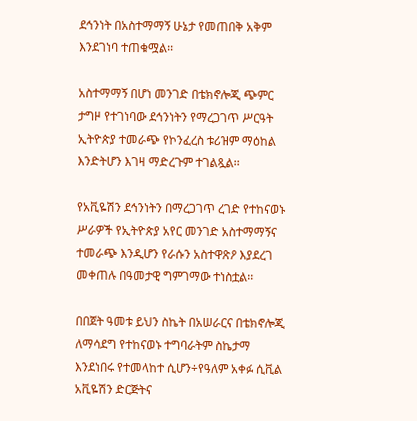ደኅንነት በአስተማማኝ ሁኔታ የመጠበቅ አቅም እንደገነባ ተጠቁሟል፡፡

አስተማማኝ በሆነ መንገድ በቴክኖሎጂ ጭምር ታግዞ የተገነባው ደኅንነትን የማረጋገጥ ሥርዓት ኢትዮጵያ ተመራጭ የኮንፈረስ ቱሪዝም ማዕከል እንድትሆን እገዛ ማድረጉም ተገልጿል፡፡

የአቪዬሽን ደኅንነትን በማረጋገጥ ረገድ የተከናወኑ ሥራዎች የኢትዮጵያ አየር መንገድ አስተማማኝና ተመራጭ እንዲሆን የራሱን አስተዋጽዖ እያደረገ መቀጠሉ በዓመታዊ ግምገማው ተነስቷል፡፡

በበጀት ዓመቱ ይህን ስኬት በአሠራርና በቴክኖሎጂ ለማሳደግ የተከናወኑ ተግባራትም ስኬታማ እንደነበሩ የተመላከተ ሲሆን÷የዓለም አቀፉ ሲቪል አቪዬሽን ድርጅትና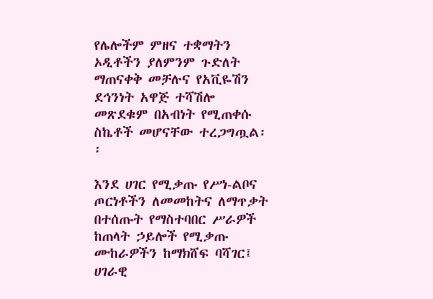የሌሎችም ምዘና ተቋማትን ኦዲቶችን ያለምንም ጉድለት ማጠናቀቅ መቻሉና የአቪዬሽን ደኅንነት አዋጅ ተሻሽሎ መጽደቁም በአብነት የሚጠቀሱ ስኬቶች መሆናቸው ተረጋግጧል፡፡

እንደ ሀገር የሚቃጡ የሥነ-ልቦና ጦርነቶችን ለመመከትና ለማጥቃት በተሰጡት የማስተባበር ሥራዎች ከጠላት ኃይሎች የሚቃጡ ሙከራዎችን ከማክሸፍ ባሻገር፤ ሀገራዊ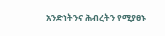አንድነትንና ሕብረትን የሚያፀኑ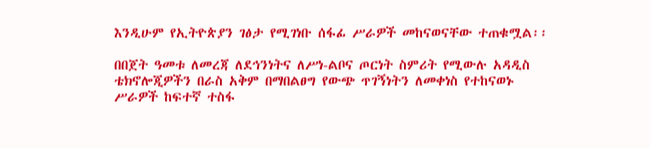እንዲሁም የኢትዮጵያን ገፅታ የሚገነቡ ሰፋፊ ሥራዎች መከናወናቸው ተጠቁሟል፡፡

በበጀት ዓመቱ ለመረጃ ለደኅንነትና ለሥነ-ልቦና ጦርነት ስምሪት የሚውሉ አዳዲስ ቴክኖሎጂዎችን በራስ አቅም በማበልፀግ የውጭ ጥገኝነትን ለመቀነስ የተከናወኑ ሥራዎች ከፍተኛ ተስፋ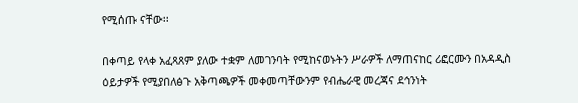የሚሰጡ ናቸው፡፡

በቀጣይ የላቀ አፈጻጸም ያለው ተቋም ለመገንባት የሚከናወኑትን ሥራዎች ለማጠናከር ሪፎርሙን በአዳዲስ ዕይታዎች የሚያበለፅጉ አቅጣጫዎች መቀመጣቸውንም የብሔራዊ መረጃና ደኅንነት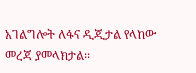አገልግሎት ለፋና ዲጂታል የላከው መረጃ ያመላክታል፡፡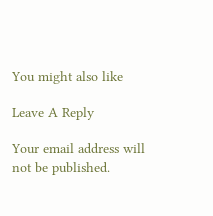You might also like

Leave A Reply

Your email address will not be published.